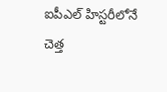ఐపీఎల్ హిస్టరీలోనే చెత్త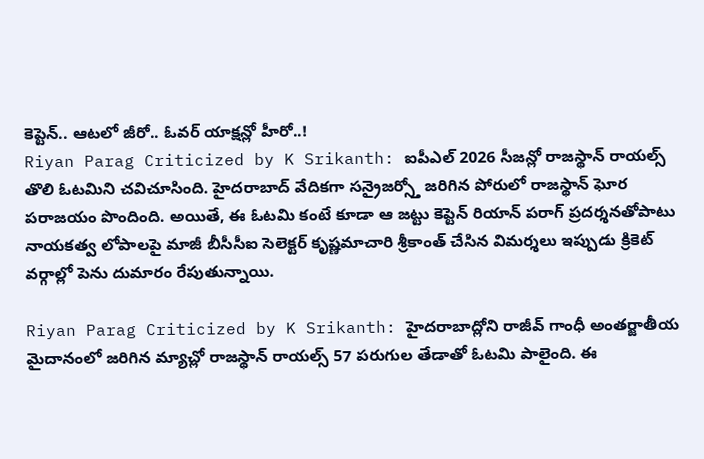కెప్టెన్.. ఆటలో జీరో.. ఓవర్ యాక్షన్లో హీరో..!
Riyan Parag Criticized by K Srikanth: ఐపీఎల్ 2026 సీజన్లో రాజస్థాన్ రాయల్స్ తొలి ఓటమిని చవిచూసింది. హైదరాబాద్ వేదికగా సన్రైజర్స్తో జరిగిన పోరులో రాజస్థాన్ ఘోర పరాజయం పొందింది. అయితే, ఈ ఓటమి కంటే కూడా ఆ జట్టు కెప్టెన్ రియాన్ పరాగ్ ప్రదర్శనతోపాటు నాయకత్వ లోపాలపై మాజీ బీసీసీఐ సెలెక్టర్ కృష్ణమాచారి శ్రీకాంత్ చేసిన విమర్శలు ఇప్పుడు క్రికెట్ వర్గాల్లో పెను దుమారం రేపుతున్నాయి.

Riyan Parag Criticized by K Srikanth: హైదరాబాద్లోని రాజీవ్ గాంధీ అంతర్జాతీయ మైదానంలో జరిగిన మ్యాచ్లో రాజస్థాన్ రాయల్స్ 57 పరుగుల తేడాతో ఓటమి పాలైంది. ఈ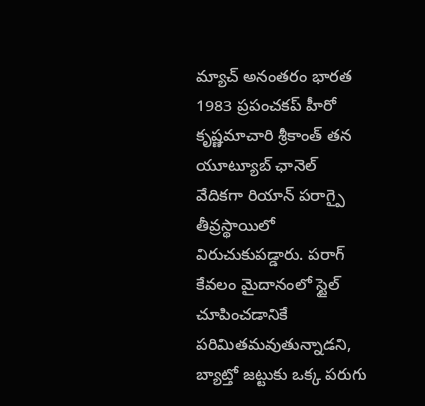మ్యాచ్ అనంతరం భారత 1983 ప్రపంచకప్ హీరో కృష్ణమాచారి శ్రీకాంత్ తన యూట్యూబ్ ఛానెల్ వేదికగా రియాన్ పరాగ్పై తీవ్రస్థాయిలో విరుచుకుపడ్డారు. పరాగ్ కేవలం మైదానంలో స్టైల్ చూపించడానికే పరిమితమవుతున్నాడని, బ్యాట్తో జట్టుకు ఒక్క పరుగు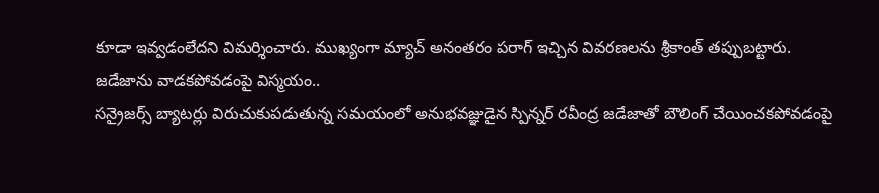కూడా ఇవ్వడంలేదని విమర్శించారు. ముఖ్యంగా మ్యాచ్ అనంతరం పరాగ్ ఇచ్చిన వివరణలను శ్రీకాంత్ తప్పుబట్టారు.
జడేజాను వాడకపోవడంపై విస్మయం..
సన్రైజర్స్ బ్యాటర్లు విరుచుకుపడుతున్న సమయంలో అనుభవజ్ఞుడైన స్పిన్నర్ రవీంద్ర జడేజాతో బౌలింగ్ చేయించకపోవడంపై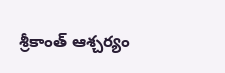శ్రీకాంత్ ఆశ్చర్యం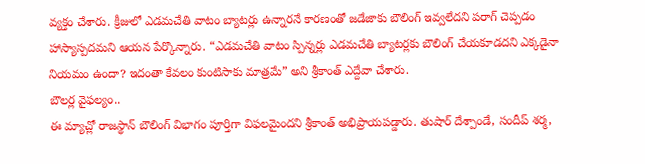వ్యక్తం చేశారు. క్రీజులో ఎడమచేతి వాటం బ్యాటర్లు ఉన్నారనే కారణంతో జడేజాకు బౌలింగ్ ఇవ్వలేదని పరాగ్ చెప్పడం హాస్యాస్పదమని ఆయన పేర్కొన్నారు. “ఎడమచేతి వాటం స్పిన్నర్లు ఎడమచేతి బ్యాటర్లకు బౌలింగ్ చేయకూడదని ఎక్కడైనా నియమం ఉందా? ఇదంతా కేవలం కుంటిసాకు మాత్రమే” అని శ్రీకాంత్ ఎద్దేవా చేశారు.
బౌలర్ల వైఫల్యం..
ఈ మ్యాచ్లో రాజస్థాన్ బౌలింగ్ విభాగం పూర్తిగా విఫలమైందని శ్రీకాంత్ అభిప్రాయపడ్డారు. తుషార్ దేశ్పాండే, సందీప్ శర్మ,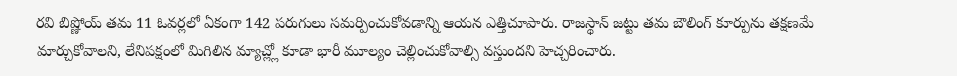రవి బిష్ణోయ్ తమ 11 ఓవర్లలో ఏకంగా 142 పరుగులు సమర్పించుకోవడాన్ని ఆయన ఎత్తిచూపారు. రాజస్థాన్ జట్టు తమ బౌలింగ్ కూర్పును తక్షణమే మార్చుకోవాలని, లేనిపక్షంలో మిగిలిన మ్యాచ్ల్లో కూడా భారీ మూల్యం చెల్లించుకోవాల్సి వస్తుందని హెచ్చరించారు.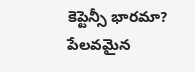కెప్టెన్సీ భారమా? పేలవమైన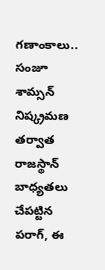గణాంకాలు..
సంజూ శామ్సన్ నిష్క్రమణ తర్వాత రాజస్థాన్ బాధ్యతలు చేపట్టిన పరాగ్, ఈ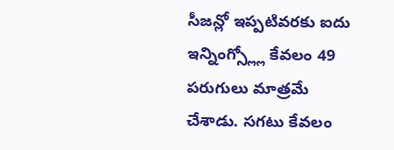సీజన్లో ఇప్పటివరకు ఐదు ఇన్నింగ్స్ల్లో కేవలం 49 పరుగులు మాత్రమే చేశాడు. సగటు కేవలం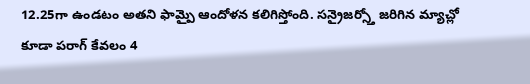12.25గా ఉండటం అతని ఫామ్పై ఆందోళన కలిగిస్తోంది. సన్రైజర్స్తో జరిగిన మ్యాచ్లో కూడా పరాగ్ కేవలం 4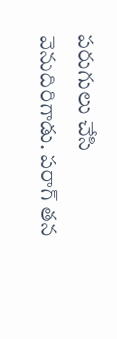పరుగులు చేసి వెనుదిరిగాడు. పరాగ్ తన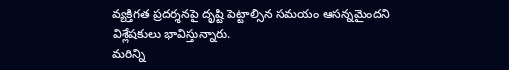వ్యక్తిగత ప్రదర్శనపై దృష్టి పెట్టాల్సిన సమయం ఆసన్నమైందని విశ్లేషకులు భావిస్తున్నారు.
మరిన్ని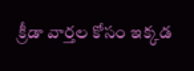క్రీడా వార్తల కోసం ఇక్కడ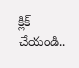క్లిక్ చేయండి..